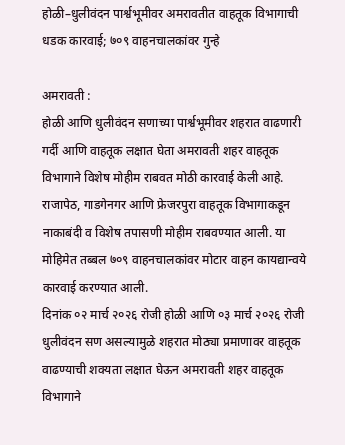होळी–धुलीवंदन पार्श्वभूमीवर अमरावतीत वाहतूक विभागाची धडक कारवाई; ७०९ वाहनचालकांवर गुन्हे

अमरावती :
होळी आणि धुलीवंदन सणाच्या पार्श्वभूमीवर शहरात वाढणारी गर्दी आणि वाहतूक लक्षात घेता अमरावती शहर वाहतूक विभागाने विशेष मोहीम राबवत मोठी कारवाई केली आहे. राजापेठ, गाडगेनगर आणि फ्रेजरपुरा वाहतूक विभागाकडून नाकाबंदी व विशेष तपासणी मोहीम राबवण्यात आली. या मोहिमेत तब्बल ७०९ वाहनचालकांवर मोटार वाहन कायद्यान्वये कारवाई करण्यात आली.
दिनांक ०२ मार्च २०२६ रोजी होळी आणि ०३ मार्च २०२६ रोजी धुलीवंदन सण असल्यामुळे शहरात मोठ्या प्रमाणावर वाहतूक वाढण्याची शक्यता लक्षात घेऊन अमरावती शहर वाहतूक विभागाने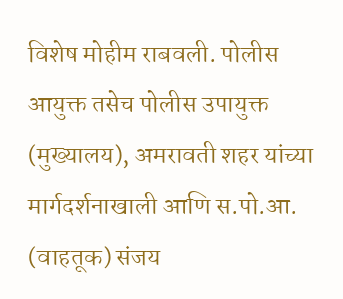विशेष मोहीम राबवली. पोलीस आयुक्त तसेच पोलीस उपायुक्त (मुख्यालय), अमरावती शहर यांच्या मार्गदर्शनाखाली आणि स.पो.आ. (वाहतूक) संजय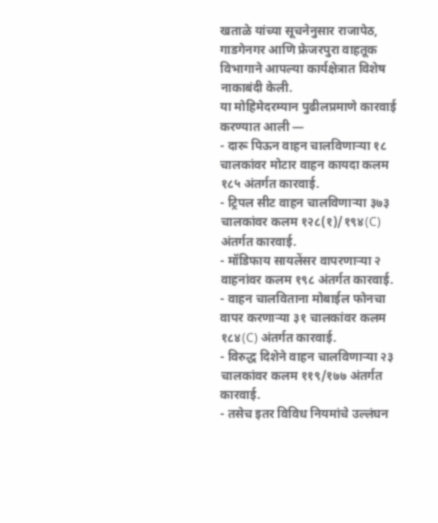खताळे यांच्या सूचनेनुसार राजापेठ, गाडगेनगर आणि फ्रेजरपुरा वाहतूक विभागाने आपल्या कार्यक्षेत्रात विशेष नाकाबंदी केली.
या मोहिमेदरम्यान पुढीलप्रमाणे कारवाई करण्यात आली —
- दारू पिऊन वाहन चालविणाऱ्या १८ चालकांवर मोटार वाहन कायदा कलम १८५ अंतर्गत कारवाई.
- ट्रिपल सीट वाहन चालविणाऱ्या ३७३ चालकांवर कलम १२८(१)/१९४(C) अंतर्गत कारवाई.
- मॉडिफाय सायलेंसर वापरणाऱ्या २ वाहनांवर कलम १९८ अंतर्गत कारवाई.
- वाहन चालविताना मोबाईल फोनचा वापर करणाऱ्या ३१ चालकांवर कलम १८४(C) अंतर्गत कारवाई.
- विरुद्ध दिशेने वाहन चालविणाऱ्या २३ चालकांवर कलम ११९/१७७ अंतर्गत कारवाई.
- तसेच इतर विविध नियमांचे उल्लंघन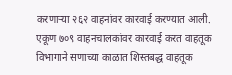करणाऱ्या २६२ वाहनांवर कारवाई करण्यात आली.
एकूण ७०९ वाहनचालकांवर कारवाई करत वाहतूक विभागाने सणाच्या काळात शिस्तबद्ध वाहतूक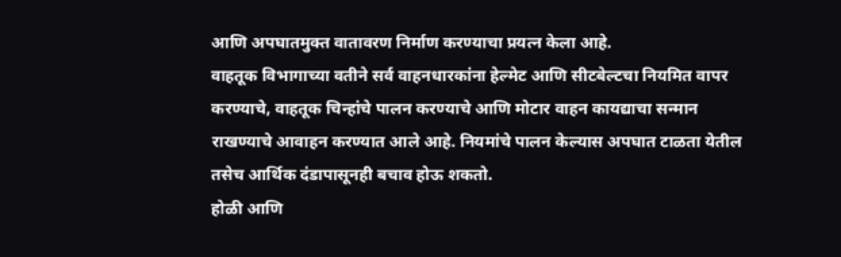आणि अपघातमुक्त वातावरण निर्माण करण्याचा प्रयत्न केला आहे.
वाहतूक विभागाच्या वतीने सर्व वाहनधारकांना हेल्मेट आणि सीटबेल्टचा नियमित वापर करण्याचे, वाहतूक चिन्हांचे पालन करण्याचे आणि मोटार वाहन कायद्याचा सन्मान राखण्याचे आवाहन करण्यात आले आहे. नियमांचे पालन केल्यास अपघात टाळता येतील तसेच आर्थिक दंडापासूनही बचाव होऊ शकतो.
होळी आणि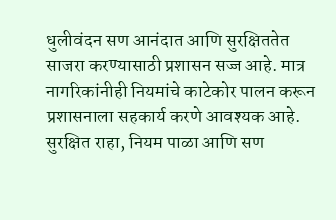धुलीवंदन सण आनंदात आणि सुरक्षिततेत साजरा करण्यासाठी प्रशासन सज्ज आहे. मात्र नागरिकांनीही नियमांचे काटेकोर पालन करून प्रशासनाला सहकार्य करणे आवश्यक आहे. सुरक्षित राहा, नियम पाळा आणि सण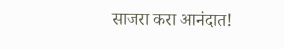साजरा करा आनंदात!